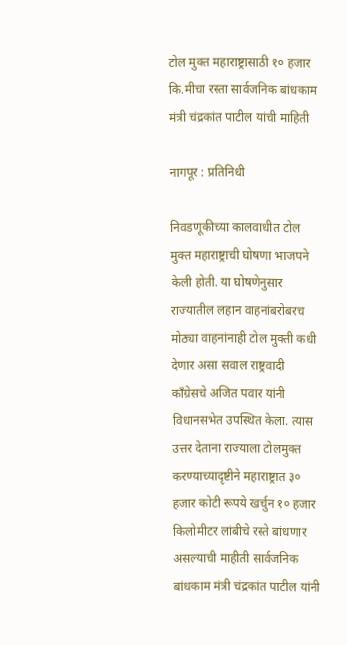टोल मुक्त महाराष्ट्रासाठी १० हजार कि.मीचा रस्ता सार्वजनिक बांधकाम मंत्री चंद्रकांत पाटील यांची माहिती

नागपूर : प्रतिनिधी

निवडणूकीच्या कालवाधीत टोल मुक्त महाराष्ट्राची घोषणा भाजपने केली होती. या घोषणेनुसार राज्यातील लहान वाहनांबरोबरच मोठ्या वाहनांनाही टोल मुक्ती कधी देणार असा सवाल राष्ट्रवादी काँग्रेसचे अजित पवार यांनी विधानसभेत उपस्थित केला. त्यास उत्तर देताना राज्याला टोलमुक्त करण्याच्यादृष्टीने महाराष्ट्रात ३० हजार कोटी रूपये खर्चुन १० हजार किलोमीटर लांबीचे रस्ते बांधणार असल्याची माहीती सार्वजनिक बांधकाम मंत्री चंद्रकांत पाटील यांनी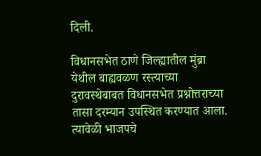दिली.

विधानसभेत ठाणे जिल्ह्यातील मुंब्रा येथील बाह्यवळण रस्त्याच्या दुरावस्थेबाबत विधानसभेत प्रश्नोत्तराच्या तासा दरम्यान उपस्थित करण्यात आला. त्यावेळी भाजपचे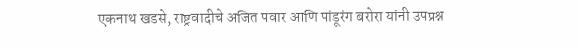एकनाथ खडसे, राष्ट्रवादीचे अजित पवार आणि पांडूरंग बरोरा यांनी उपप्रश्न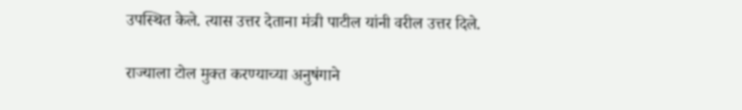उपस्थित केले. त्यास उत्तर देताना मंत्री पाटील यांनी वरील उत्तर दिले.

राज्याला टोल मुक्त करण्याच्या अनुषंगाने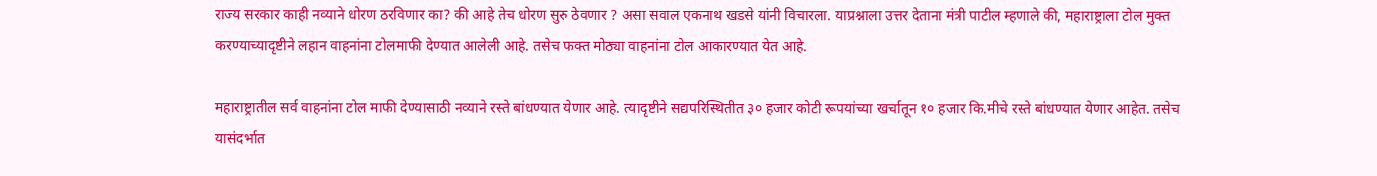राज्य सरकार काही नव्याने धोरण ठरविणार का? की आहे तेच धोरण सुरु ठेवणार ? असा सवाल एकनाथ खडसे यांनी विचारला. याप्रश्नाला उत्तर देताना मंत्री पाटील म्हणाले की, महाराष्ट्राला टोल मुक्त करण्याच्यादृष्टीने लहान वाहनांना टोलमाफी देण्यात आलेली आहे. तसेच फक्त मोठ्या वाहनांना टोल आकारण्यात येत आहे.

महाराष्ट्रातील सर्व वाहनांना टोल माफी देण्यासाठी नव्याने रस्ते बांधण्यात येणार आहे. त्यादृष्टीने सद्यपरिस्थितीत ३० हजार कोटी रूपयांच्या खर्चातून १० हजार कि.मीचे रस्ते बांधण्यात येणार आहेत. तसेच यासंदर्भात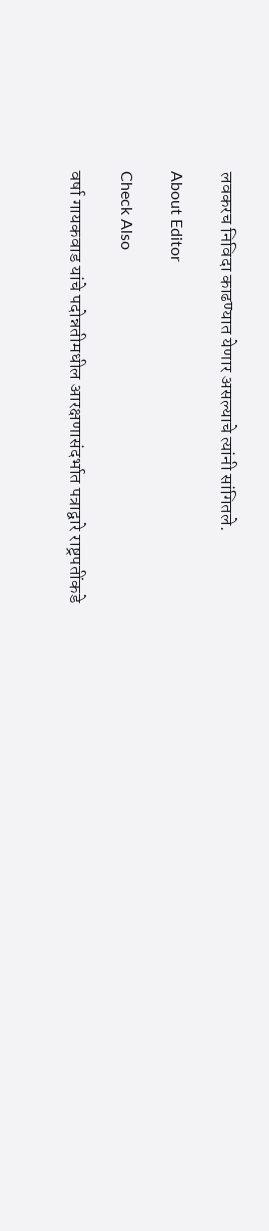लवकरच निविदा काढण्यात येणार असल्याचे त्यांनी सांगितले.

About Editor

Check Also

वर्षा गायकवाड यांचे पदोन्नतीमधील आरक्षणासंदर्भात पत्राद्वारे राष्ट्रपतींकडे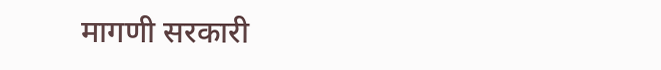मागणी सरकारी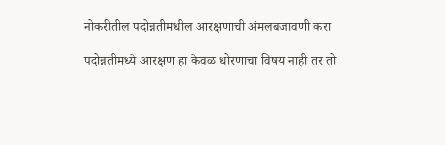नोकरीतील पदोन्नतीमधील आरक्षणाची अंमलबजावणी करा

पदोन्नतीमध्ये आरक्षण हा केवळ धोरणाचा विषय नाही तर तो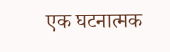एक घटनात्मक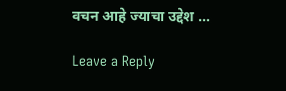वचन आहे ज्याचा उद्देश …

Leave a Reply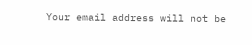Your email address will not be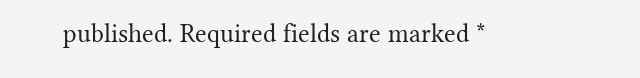published. Required fields are marked *